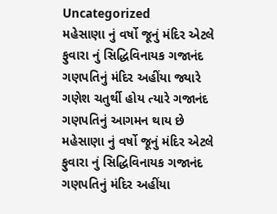Uncategorized
મહેસાણા નું વર્ષો જૂનું મંદિર એટલે ફુવારા નું સિદ્ધિવિનાયક ગજાનંદ ગણપતિનું મંદિર અહીંયા જ્યારે ગણેશ ચતુર્થી હોય ત્યારે ગજાનંદ ગણપતિનું આગમન થાય છે
મહેસાણા નું વર્ષો જૂનું મંદિર એટલે ફુવારા નું સિદ્ધિવિનાયક ગજાનંદ ગણપતિનું મંદિર અહીંયા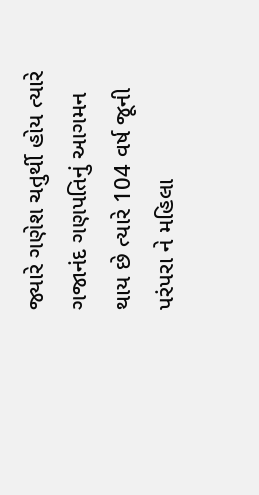જ્યારે ગણેશ ચતુર્થી હોય ત્યારે ગજાનંદ ગણપતિનું આગમન થાય છે ત્યારે 104 વર્ષ જૂની પરંપરા ને મહિલા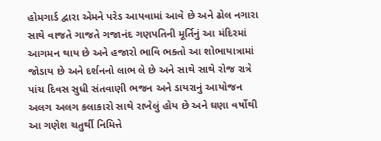હોમગાર્ડ દ્વારા એમને પરેડ આપવામાં આવે છે અને ઢોલ નગારા સાથે વાજતે ગાજતે ગજાનંદ ગણપતિની મૂર્તિનું આ મંદિરમાં આગમન થાય છે અને હજારો ભાવિ ભક્તો આ શોભાયાત્રામાં જોડાય છે અને દર્શનનો લાભ લે છે અને સાથે સાથે રોજ રાત્રે પાંચ દિવસ સુધી સંતવાણી ભજન અને ડાયરાનું આયોજન અલગ અલગ કલાકારો સાથે રાખેલું હોય છે અને ઘણા વર્ષોથી આ ગણેશ ચતુર્થી નિમિત્તે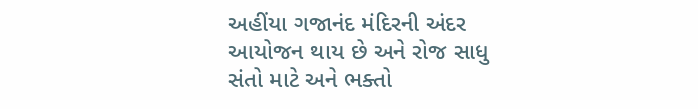અહીંયા ગજાનંદ મંદિરની અંદર આયોજન થાય છે અને રોજ સાધુ સંતો માટે અને ભક્તો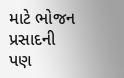માટે ભોજન પ્રસાદની પણ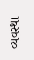વ્યવસ્થા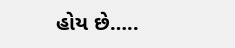હોય છે…..